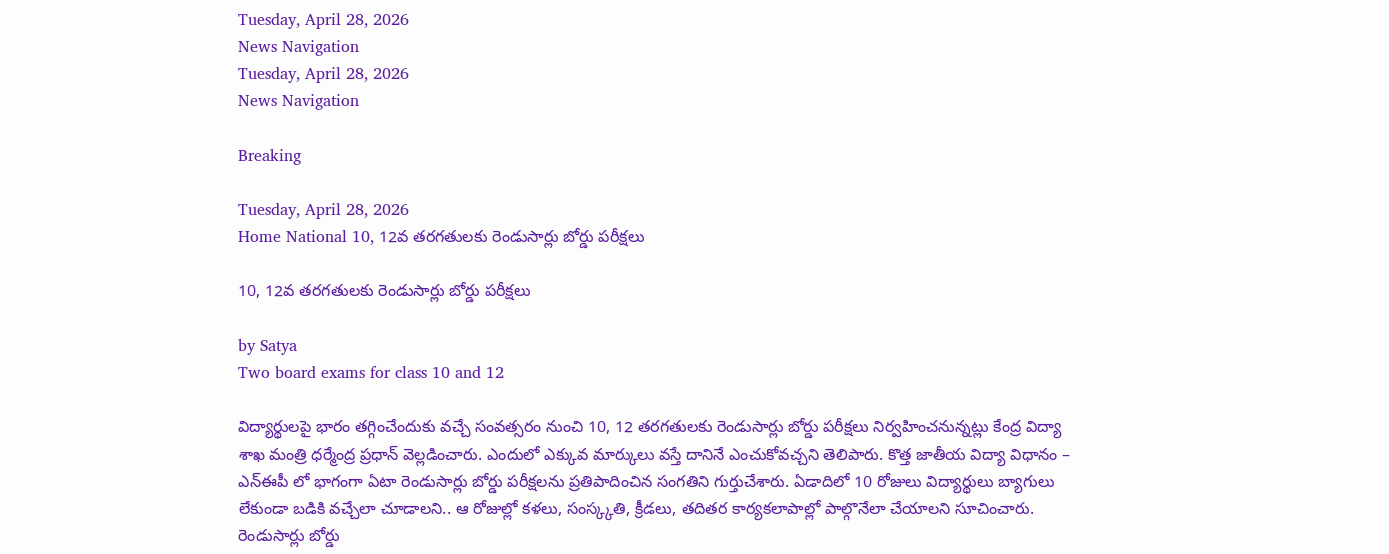Tuesday, April 28, 2026
News Navigation
Tuesday, April 28, 2026
News Navigation

Breaking

Tuesday, April 28, 2026
Home National 10, 12వ తరగతులకు రెండుసార్లు బోర్డు పరీక్షలు

10, 12వ తరగతులకు రెండుసార్లు బోర్డు పరీక్షలు

by Satya
Two board exams for class 10 and 12

విద్యార్థులపై భారం తగ్గించేందుకు వచ్చే సంవత్సరం నుంచి 10, 12 తరగతులకు రెండుసార్లు బోర్డు పరీక్షలు నిర్వహించనున్నట్లు కేంద్ర విద్యా శాఖ మంత్రి ధర్మేంద్ర ప్రధాన్‌ వెల్లడించారు. ఎందులో ఎక్కువ మార్కులు వస్తే దానినే ఎంచుకోవచ్చని తెలిపారు. కొత్త జాతీయ విద్యా విధానం – ఎన్‌ఈపీ లో భాగంగా ఏటా రెండుసార్లు బోర్డు పరీక్షలను ప్రతిపాదించిన సంగతిని గుర్తుచేశారు. ఏడాదిలో 10 రోజులు విద్యార్థులు బ్యాగులు లేకుండా బడికి వచ్చేలా చూడాలని.. ఆ రోజుల్లో కళలు, సంస్క్కతి, క్రీడలు, తదితర కార్యకలాపాల్లో పాల్గొనేలా చేయాలని సూచించారు. రెండుసార్లు బోర్డు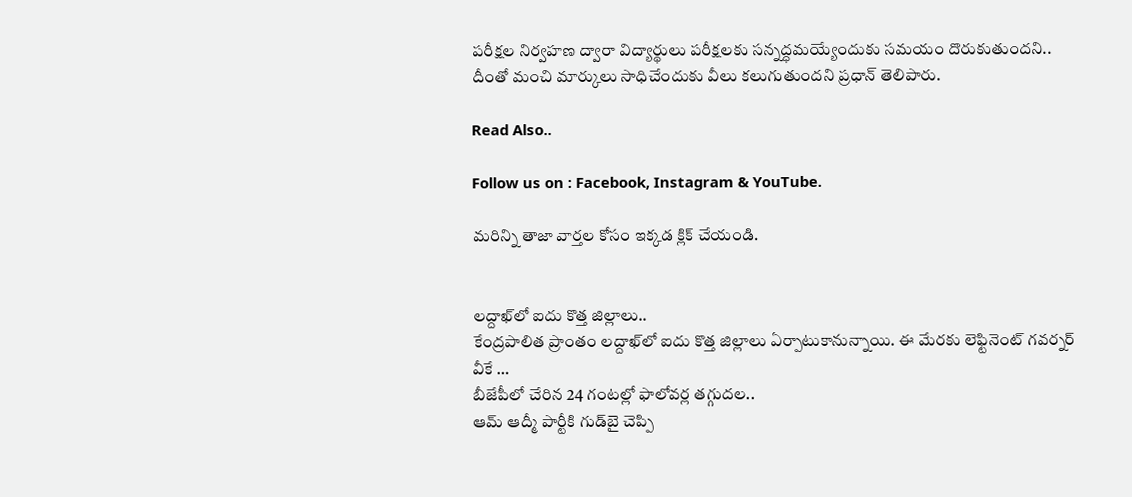పరీక్షల నిర్వహణ ద్వారా విద్యార్థులు పరీక్షలకు సన్నద్ధమయ్యేందుకు సమయం దొరుకుతుందని.. దీంతో మంచి మార్కులు సాధిచేందుకు వీలు కలుగుతుందని ప్రధాన్ తెలిపారు.

Read Also..

Follow us on : Facebook, Instagram & YouTube.

మరిన్ని తాజా వార్తల కోసం ఇక్కడ క్లిక్ చేయండి.


లద్దాఖ్‌లో ఐదు కొత్త జిల్లాలు..
కేంద్రపాలిత ప్రాంతం లద్దాఖ్‌లో ఐదు కొత్త జిల్లాలు ఏర్పాటుకానున్నాయి. ఈ మేరకు లెఫ్టినెంట్ గవర్నర్ వీకే …
బీజేపీలో చేరిన 24 గంటల్లో ఫాలోవర్ల తగ్గుదల..
ఆమ్ ఆద్మీ పార్టీకి గుడ్‌బై చెప్పి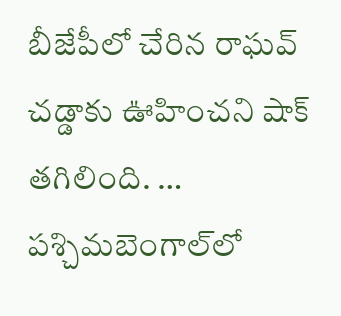బీజేపీలో చేరిన రాఘవ్ చడ్డాకు ఊహించని షాక్ తగిలింది. …
పశ్చిమబెంగాల్‌లో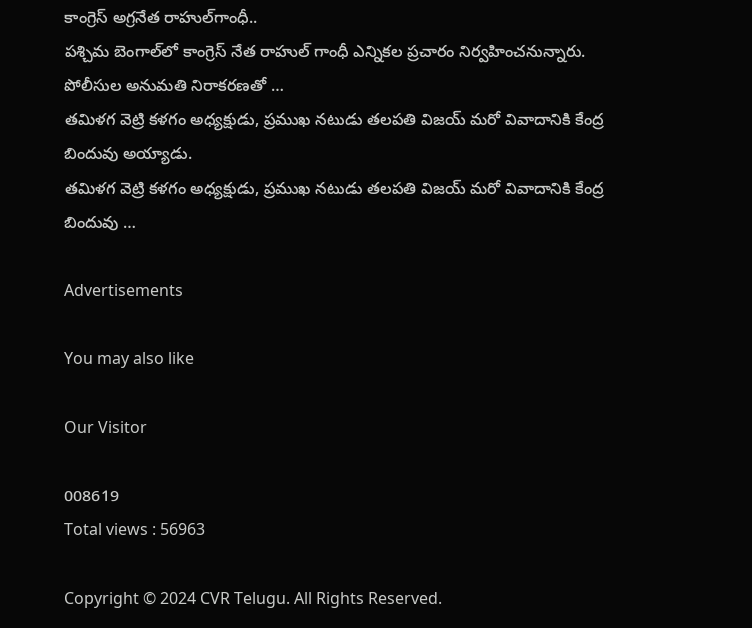కాంగ్రెస్‌ అగ్రనేత రాహుల్‌గాంధీ..
పశ్చిమ బెంగాల్‌లో కాంగ్రెస్ నేత రాహుల్ గాంధీ ఎన్నికల ప్రచారం నిర్వహించనున్నారు. పోలీసుల అనుమతి నిరాకరణతో …
తమిళగ వెట్రి కళగం అధ్యక్షుడు, ప్రముఖ నటుడు తలపతి విజయ్ మరో వివాదానికి కేంద్ర బిందువు అయ్యాడు.
తమిళగ వెట్రి కళగం అధ్యక్షుడు, ప్రముఖ నటుడు తలపతి విజయ్ మరో వివాదానికి కేంద్ర బిందువు …

Advertisements

You may also like

Our Visitor

008619
Total views : 56963

Copyright © 2024 CVR Telugu. All Rights Reserved.